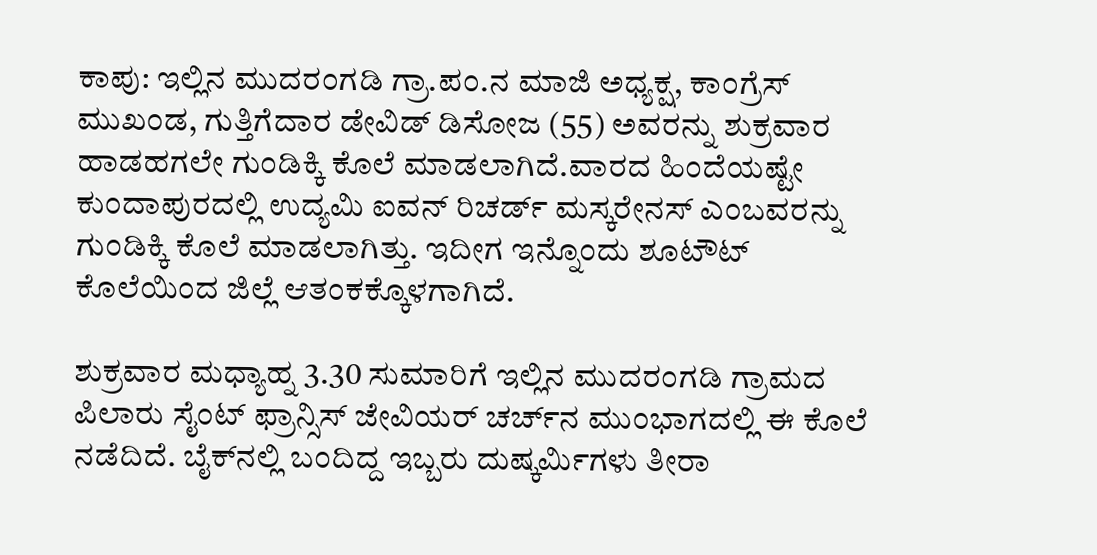ಕಾಪು: ಇಲ್ಲಿನ ಮುದರಂಗಡಿ ಗ್ರಾ.ಪಂ.ನ ಮಾಜಿ ಅಧ್ಯಕ್ಷ, ಕಾಂಗ್ರೆಸ್ ಮುಖಂಡ, ಗುತ್ತಿಗೆದಾರ ಡೇವಿಡ್ ಡಿಸೋಜ (55) ಅವರನ್ನು ಶುಕ್ರವಾರ ಹಾಡಹಗಲೇ ಗುಂಡಿಕ್ಕಿ ಕೊಲೆ ಮಾಡಲಾಗಿದೆ.ವಾರದ ಹಿಂದೆಯಷ್ಟೇ ಕುಂದಾಪುರದಲ್ಲಿ ಉದ್ಯಮಿ ಐವನ್ ರಿಚರ್ಡ್ ಮಸ್ಕರೇನಸ್ ಎಂಬವರನ್ನು ಗುಂಡಿಕ್ಕಿ ಕೊಲೆ ಮಾಡಲಾಗಿತ್ತು. ಇದೀಗ ಇನ್ನೊಂದು ಶೂಟೌಟ್ ಕೊಲೆಯಿಂದ ಜಿಲ್ಲೆ ಆತಂಕಕ್ಕೊಳಗಾಗಿದೆ.

ಶುಕ್ರವಾರ ಮಧ್ಯಾಹ್ನ 3.30 ಸುಮಾರಿಗೆ ಇಲ್ಲಿನ ಮುದರಂಗಡಿ ಗ್ರಾಮದ ಪಿಲಾರು ಸೈಂಟ್ ಫ್ರಾನ್ಸಿಸ್ ಜೇವಿಯರ್ ಚರ್ಚ್‌ನ ಮುಂಭಾಗದಲ್ಲಿ ಈ ಕೊಲೆ ನಡೆದಿದೆ. ಬೈಕ್‌ನಲ್ಲಿ ಬಂದಿದ್ದ ಇಬ್ಬರು ದುಷ್ಕರ್ಮಿಗಳ‍ು ತೀರಾ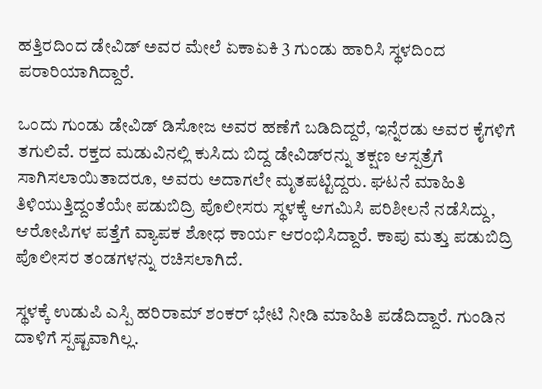ಹತ್ತಿರದಿಂದ ಡೇವಿಡ್ ಅವರ ಮೇಲೆ ಏಕಾಏಕಿ 3 ಗುಂಡು ಹಾರಿಸಿ ಸ್ಥಳದಿಂದ ಪರಾರಿಯಾಗಿದ್ದಾರೆ.

ಒಂದು ಗುಂಡು ಡೇವಿಡ್ ಡಿಸೋಜ ಅವರ ಹಣೆಗೆ ಬಡಿದಿದ್ದರೆ, ಇನ್ನೆರಡು ಅವರ ಕೈಗಳಿಗೆ ತಗುಲಿವೆ. ರಕ್ತದ ಮಡುವಿನಲ್ಲಿ ಕುಸಿದು ಬಿದ್ದ ಡೇವಿಡ್‌ರನ್ನು ತಕ್ಷಣ ಆಸ್ಪತ್ರೆಗೆ ಸಾಗಿಸಲಾಯಿತಾದರೂ, ಅವರು ಅದಾಗಲೇ ಮೃತಪಟ್ಟಿದ್ದರು. ಘಟನೆ ಮಾಹಿತಿ ತಿಳಿಯುತ್ತಿದ್ದಂತೆಯೇ ಪಡುಬಿದ್ರಿ ಪೊಲೀಸರು ಸ್ಥಳಕ್ಕೆ ಆಗಮಿಸಿ ಪರಿಶೀಲನೆ ನಡೆಸಿದ್ದು, ಆರೋಪಿಗಳ ಪತ್ತೆಗೆ ವ್ಯಾಪಕ ಶೋಧ ಕಾರ್ಯ ಆರಂಭಿಸಿದ್ದಾರೆ. ಕಾಪು ಮತ್ತು ಪಡುಬಿದ್ರಿ ಪೊಲೀಸರ ತಂಡಗಳನ್ನು ರಚಿಸಲಾಗಿದೆ.

ಸ್ಥಳಕ್ಕೆ ಉಡುಪಿ ಎಸ್ಪಿ ಹರಿರಾಮ್ ಶಂಕರ್ ಭೇಟಿ ನೀಡಿ ಮಾಹಿತಿ ಪಡೆದಿದ್ದಾರೆ. ಗುಂಡಿನ ದಾಳಿಗೆ ಸ್ಪಷ್ಟವಾಗಿಲ್ಲ.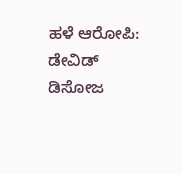ಹಳೆ ಆರೋಪಿ: ಡೇವಿಡ್ ಡಿಸೋಜ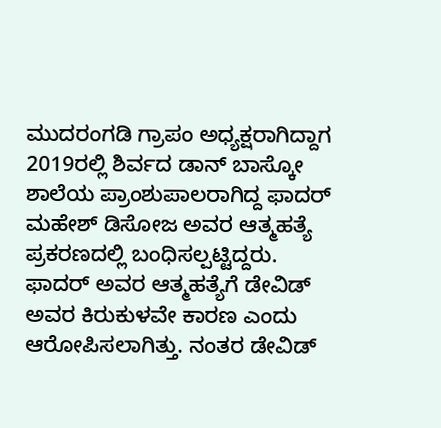ಮುದರಂಗಡಿ ಗ್ರಾಪಂ ಅಧ್ಯಕ್ಷರಾಗಿದ್ದಾಗ 2019ರಲ್ಲಿ ಶಿರ್ವದ ಡಾನ್ ಬಾಸ್ಕೋ ಶಾಲೆಯ ಪ್ರಾಂಶುಪಾಲರಾಗಿದ್ದ ಫಾದರ್ ಮಹೇಶ್ ಡಿಸೋಜ ಅವರ ಆತ್ಮಹತ್ಯೆ ಪ್ರಕರಣದಲ್ಲಿ ಬಂಧಿಸಲ್ಪಟ್ಟಿದ್ದರು. ಫಾದರ್ ಅವರ ಆತ್ಮಹತ್ಯೆಗೆ ಡೇವಿಡ್ ಅವರ ಕಿರುಕುಳವೇ ಕಾರಣ ಎಂದು ಆರೋಪಿಸಲಾಗಿತ್ತು. ನಂತರ ಡೇವಿಡ್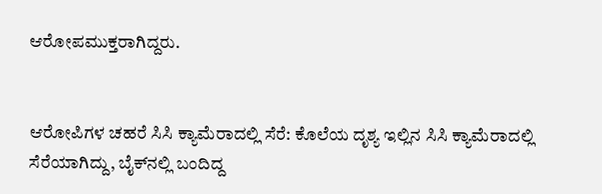ಆರೋಪಮುಕ್ತರಾಗಿದ್ದರು.


ಆರೋಪಿಗಳ ಚಹರೆ ಸಿಸಿ ಕ್ಯಾಮೆರಾದಲ್ಲಿ ಸೆರೆ: ಕೊಲೆಯ ದೃಶ್ಯ ಇಲ್ಲಿನ ಸಿಸಿ ಕ್ಯಾಮೆರಾದಲ್ಲಿ ಸೆರೆಯಾಗಿದ್ದು, ಬೈಕ್‌ನಲ್ಲಿ ಬಂದಿದ್ದ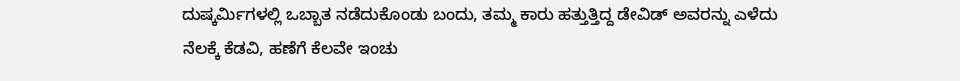ದುಷ್ಕರ್ಮಿಗಳಲ್ಲಿ ಒಬ್ಬಾತ ನಡೆದುಕೊಂಡು ಬಂದು, ತಮ್ಮ ಕಾರು ಹತ್ತುತ್ತಿದ್ದ ಡೇವಿಡ್ ಅವರನ್ನು ಎಳೆದು ನೆಲಕ್ಕೆ ಕೆಡವಿ, ಹಣೆಗೆ ಕೆಲವೇ ಇಂಚು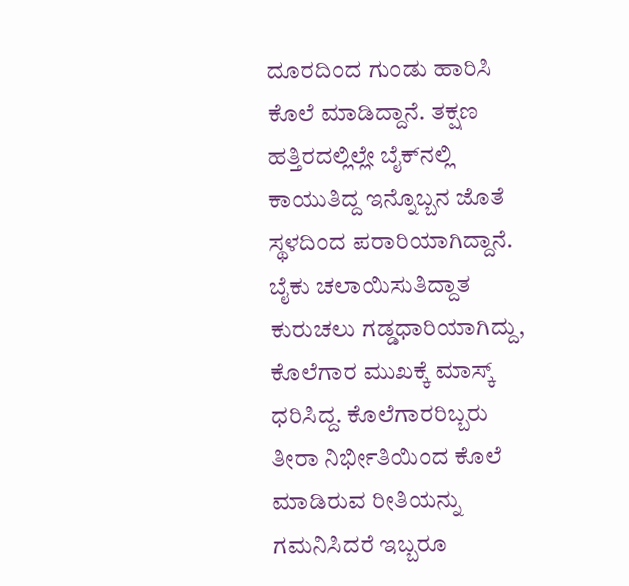ದೂರದಿಂದ ಗುಂಡು ಹಾರಿಸಿ ಕೊಲೆ ಮಾಡಿದ್ದಾನೆ. ತಕ್ಷಣ ಹತ್ತಿರದಲ್ಲಿಲ್ಲೇ ಬೈಕ್‌ನಲ್ಲಿ ಕಾಯುತಿದ್ದ ಇನ್ನೊಬ್ಬನ ಜೊತೆ ಸ್ಥಳದಿಂದ ಪರಾರಿಯಾಗಿದ್ದಾನೆ. ಬೈಕು ಚಲಾಯಿಸುತಿದ್ದಾತ ಕುರುಚಲು ಗಡ್ಡಧಾರಿಯಾಗಿದ್ದು, ಕೊಲೆಗಾರ ಮುಖಕ್ಕೆ ಮಾಸ್ಕ್ ಧರಿಸಿದ್ದ. ಕೊಲೆಗಾರರಿಬ್ಬರು ತೀರಾ ನಿರ್ಭೀತಿಯಿಂದ ಕೊಲೆ ಮಾಡಿರುವ ರೀತಿಯನ್ನು ಗಮನಿಸಿದರೆ ಇಬ್ಬರೂ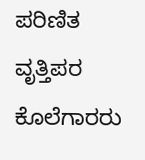ಪರಿಣಿತ ವೃತ್ತಿಪರ ಕೊಲೆಗಾರರು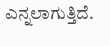ಎನ್ನಲಾಗುತ್ತಿದೆ.